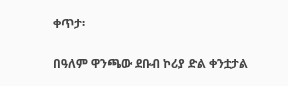ቀጥታ፡

በዓለም ዋንጫው ደቡብ ኮሪያ ድል ቀንቷታል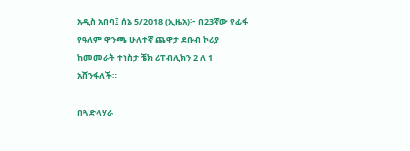አዲስ አበባ፤ ሰኔ 5/2018 (ኢዜአ)፦ በ23ኛው የፊፋ የዓለም ዋንጫ ሁለተኛ ጨዋታ ደቡብ ኮሪያ ከመመራት ተነስታ ቼክ ሪፐብሊክን 2 ለ 1 አሸንፋለች።

በጓድላሃራ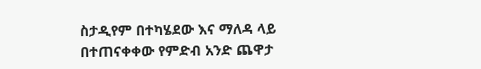ስታዲየም በተካሄደው እና ማለዳ ላይ በተጠናቀቀው የምድብ አንድ ጨዋታ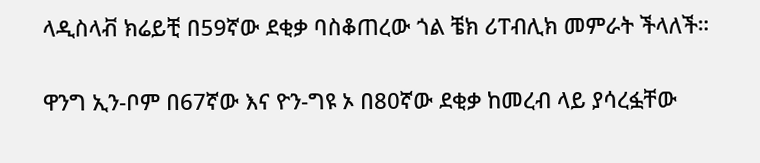ላዲስላቭ ክሬይቺ በ59ኛው ደቂቃ ባስቆጠረው ጎል ቼክ ሪፐብሊክ መምራት ችላለች።

ዋንግ ኢን-ቦም በ67ኛው እና ዮን-ግዩ ኦ በ80ኛው ደቂቃ ከመረብ ላይ ያሳረፏቸው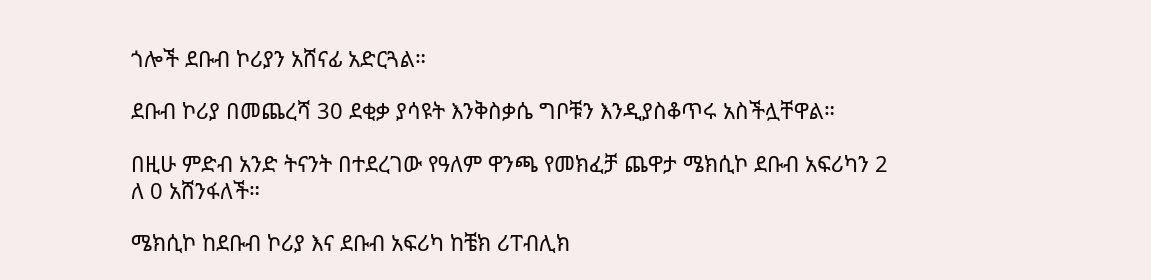ጎሎች ደቡብ ኮሪያን አሸናፊ አድርጓል።

ደቡብ ኮሪያ በመጨረሻ 30 ደቂቃ ያሳዩት እንቅስቃሴ ግቦቹን እንዲያስቆጥሩ አስችሏቸዋል።

በዚሁ ምድብ አንድ ትናንት በተደረገው የዓለም ዋንጫ የመክፈቻ ጨዋታ ሜክሲኮ ደቡብ አፍሪካን 2 ለ 0 አሸንፋለች።

ሜክሲኮ ከደቡብ ኮሪያ እና ደቡብ አፍሪካ ከቼክ ሪፐብሊክ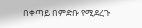በቀጣይ በምድቡ የሚደረጉ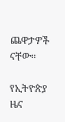ጨዋታዎች ናቸው።

የኢትዮጵያ ዜና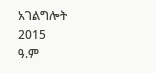አገልግሎት
2015
ዓ.ም